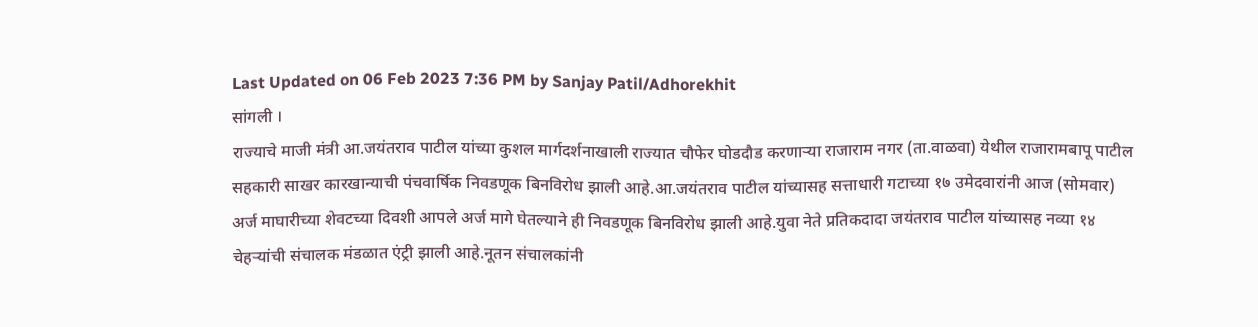Last Updated on 06 Feb 2023 7:36 PM by Sanjay Patil/Adhorekhit
सांगली ।
राज्याचे माजी मंत्री आ.जयंतराव पाटील यांच्या कुशल मार्गदर्शनाखाली राज्यात चौफेर घोडदौड करणाऱ्या राजाराम नगर (ता.वाळवा) येथील राजारामबापू पाटील सहकारी साखर कारखान्याची पंचवार्षिक निवडणूक बिनविरोध झाली आहे.आ.जयंतराव पाटील यांच्यासह सत्ताधारी गटाच्या १७ उमेदवारांनी आज (सोमवार) अर्ज माघारीच्या शेवटच्या दिवशी आपले अर्ज मागे घेतल्याने ही निवडणूक बिनविरोध झाली आहे.युवा नेते प्रतिकदादा जयंतराव पाटील यांच्यासह नव्या १४ चेहऱ्यांची संचालक मंडळात एंट्री झाली आहे.नूतन संचालकांनी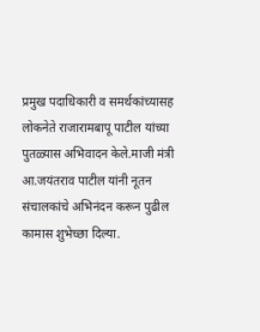प्रमुख पदाधिकारी व समर्थकांच्यासह लोकनेते राजारामबापू पाटील यांच्या पुतळ्यास अभिवादन केले.माजी मंत्री आ.जयंतराव पाटील यांनी नूतन संचालकांचे अभिनंदन करून पुढील कामास शुभेच्छा दिल्या.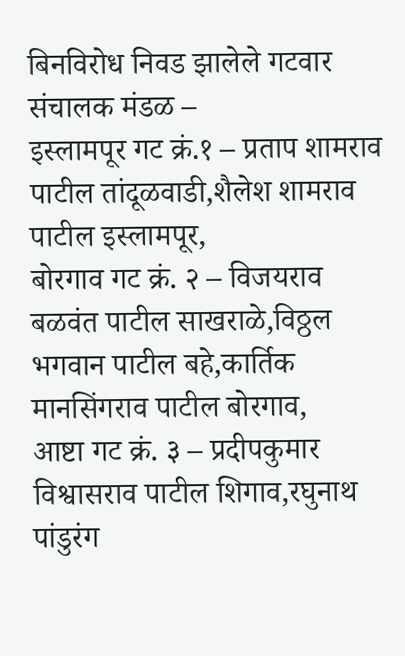बिनविरोध निवड झालेले गटवार संचालक मंडळ –
इस्लामपूर गट क्रं.१ – प्रताप शामराव पाटील तांदूळवाडी,शैलेश शामराव पाटील इस्लामपूर,
बोरगाव गट क्रं. २ – विजयराव बळवंत पाटील साखराळे,विठ्ठल भगवान पाटील बहे,कार्तिक मानसिंगराव पाटील बोरगाव,
आष्टा गट क्रं. ३ – प्रदीपकुमार विश्वासराव पाटील शिगाव,रघुनाथ पांडुरंग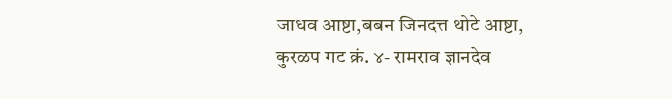जाधव आष्टा,बबन जिनदत्त थोटे आष्टा,
कुरळप गट क्रं. ४- रामराव ज्ञानदेव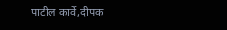पाटील कार्वे,दीपक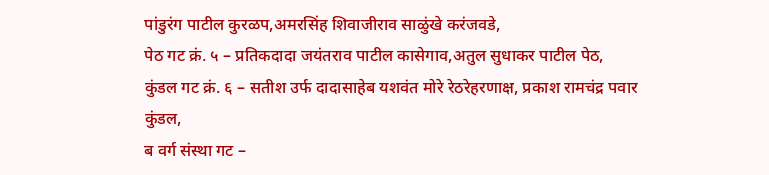पांडुरंग पाटील कुरळप,अमरसिंह शिवाजीराव साळुंखे करंजवडे,
पेठ गट क्रं. ५ – प्रतिकदादा जयंतराव पाटील कासेगाव,अतुल सुधाकर पाटील पेठ,
कुंडल गट क्रं. ६ – सतीश उर्फ दादासाहेब यशवंत मोरे रेठरेहरणाक्ष, प्रकाश रामचंद्र पवार कुंडल,
ब वर्ग संस्था गट –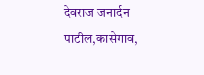देवराज जनार्दन पाटील,कासेगाव,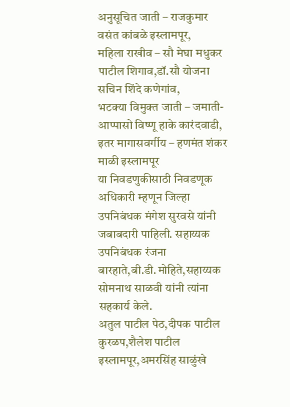अनुसूचित जाती – राजकुमार वसंत कांबळे इस्लामपूर,
महिला राखीव – सौ मेघा मधुकर पाटील शिगाव,डॉ.सौ योजना सचिन शिंदे कणेगांव,
भटक्या विमुक्त जाती – जमाती-आप्पासो विष्णू हाके कारंदवाडी,
इतर मागासवर्गीय – हणमंत शंकर माळी इस्लामपूर
या निवडणुकीसाठी निवडणूक अधिकारी म्हणून जिल्हा उपनिबंधक मंगेश सुरवसे यांनी जबाबदारी पाहिली. सहाय्यक उपनिबंधक रंजना बारहाते,बी.डी.मोहिते,सहाय्यक सोमनाथ साळवी यांनी त्यांना सहकार्य केले.
अतुल पाटील पेठ,दीपक पाटील कुरळप,शैलेश पाटील इस्लामपूर,अमरसिंह साळुंखे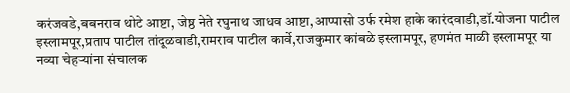करंजवडे,बबनराव थोटे आष्टा, जेष्ठ नेते रघुनाथ जाधव आष्टा,आप्पासो उर्फ रमेश हाके कारंदवाडी,डॉ.योजना पाटील इस्लामपूर,प्रताप पाटील तांदूळवाडी,रामराव पाटील कार्वे,राजकुमार कांबळे इस्लामपूर, हणमंत माळी इस्लामपूर या नव्या चेहऱ्यांना संचालक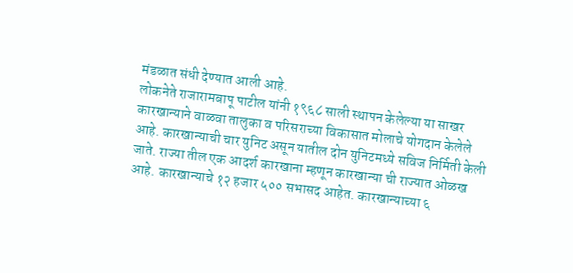मंडळात संधी देण्यात आली आहे.
लोकनेते राजारामबापू पाटील यांनी १९६८ साली स्थापन केलेल्या या साखर कारखान्याने वाळवा तालुका व परिसराच्या विकासात मोलाचे योगदान केलेले आहे. कारखान्याची चार युनिट असून यातील दोन युनिटमध्ये सविज निर्मिती केली जाते. राज्या तील एक आदर्श कारखाना म्हणून कारखान्या ची राज्यात ओळख आहे. कारखान्याचे १२ हजार ५०० सभासद आहेत. कारखान्याच्या ६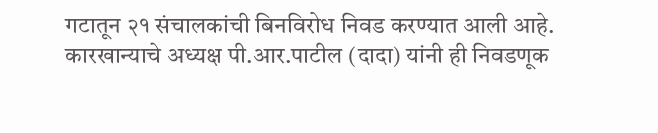गटातून २१ संचालकांची बिनविरोध निवड करण्यात आली आहे.
कारखान्याचे अध्यक्ष पी.आर.पाटील (दादा) यांनी ही निवडणूक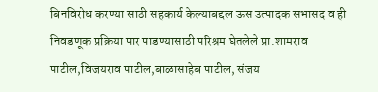बिनविरोध करण्या साठी सहकार्य केल्याबद्दल ऊस उत्पादक सभासद व ही निवडणूक प्रक्रिया पार पाडण्यासाठी परिश्रम घेतलेले प्रा.शामराव पाटील,विजयराव पाटील,बाळासाहेब पाटील, संजय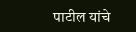पाटील यांचे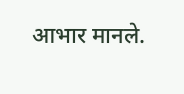आभार मानले.